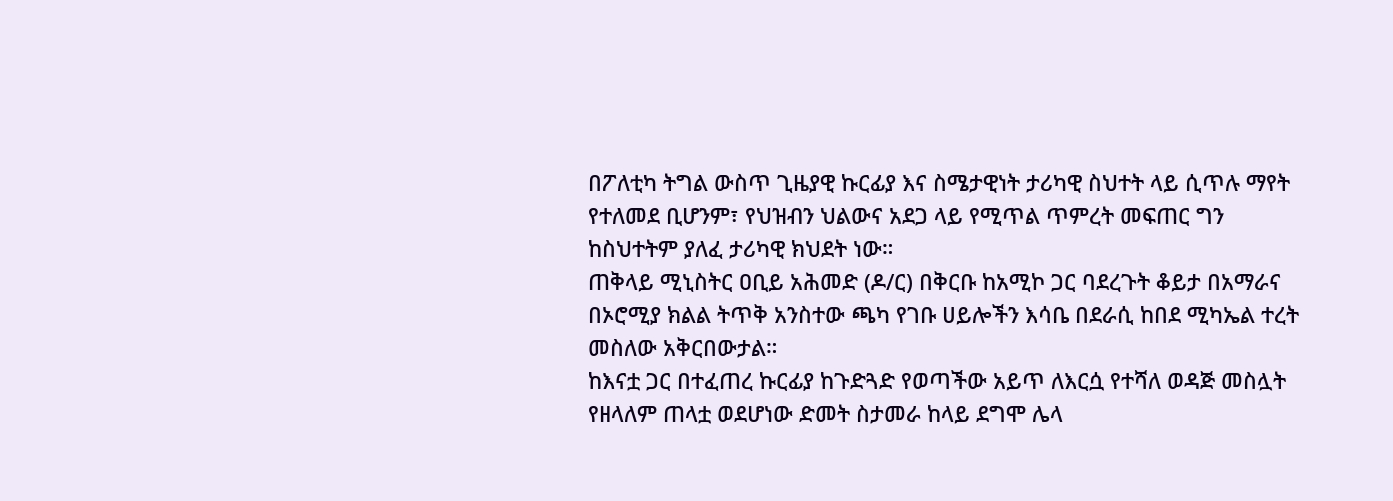በፖለቲካ ትግል ውስጥ ጊዜያዊ ኩርፊያ እና ስሜታዊነት ታሪካዊ ስህተት ላይ ሲጥሉ ማየት የተለመደ ቢሆንም፣ የህዝብን ህልውና አደጋ ላይ የሚጥል ጥምረት መፍጠር ግን ከስህተትም ያለፈ ታሪካዊ ክህደት ነው።
ጠቅላይ ሚኒስትር ዐቢይ አሕመድ (ዶ/ር) በቅርቡ ከአሚኮ ጋር ባደረጉት ቆይታ በአማራና በኦሮሚያ ክልል ትጥቅ አንስተው ጫካ የገቡ ሀይሎችን እሳቤ በደራሲ ከበደ ሚካኤል ተረት መስለው አቅርበውታል።
ከእናቷ ጋር በተፈጠረ ኩርፊያ ከጉድጓድ የወጣችው አይጥ ለእርሷ የተሻለ ወዳጅ መስሏት የዘላለም ጠላቷ ወደሆነው ድመት ስታመራ ከላይ ደግሞ ሌላ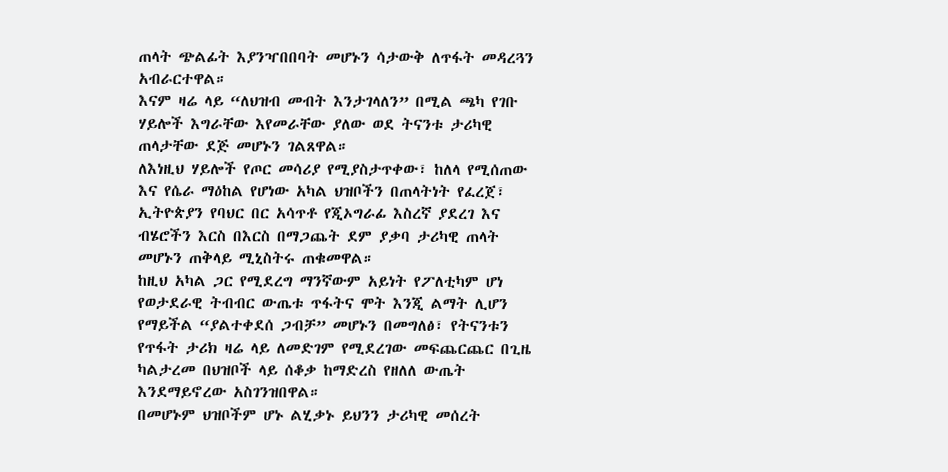ጠላት ጭልፊት እያንዣበበባት መሆኑን ሳታውቅ ለጥፋት መዳረጓን አብራርተዋል።
እናም ዛሬ ላይ “ለህዝብ መብት እንታገላለን” በሚል ጫካ የገቡ ሃይሎች እግራቸው እየመራቸው ያለው ወደ ትናንቱ ታሪካዊ ጠላታቸው ደጅ መሆኑን ገልጸዋል።
ለእነዚህ ሃይሎች የጦር መሳሪያ የሚያስታጥቀው፣ ከለላ የሚሰጠው እና የሴራ ማዕከል የሆነው አካል ህዝቦችን በጠላትነት የፈረጀ፣ ኢትዮጵያን የባህር በር አሳጥቶ የጂኦግራፊ እስረኛ ያደረገ እና ብሄሮችን እርስ በእርስ በማጋጨት ደም ያቃባ ታሪካዊ ጠላት መሆኑን ጠቅላይ ሚኒስትሩ ጠቁመዋል።
ከዚህ አካል ጋር የሚደረግ ማንኛውም አይነት የፖለቲካም ሆነ የወታደራዊ ትብብር ውጤቱ ጥፋትና ሞት እንጂ ልማት ሊሆን የማይችል “ያልተቀደሰ ጋብቻ” መሆኑን በመግለፅ፣ የትናንቱን የጥፋት ታሪክ ዛሬ ላይ ለመድገም የሚደረገው መፍጨርጨር በጊዜ ካልታረመ በህዝቦች ላይ ሰቆቃ ከማድረስ የዘለለ ውጤት እንደማይኖረው አስገንዝበዋል።
በመሆኑም ህዝቦችም ሆኑ ልሂቃኑ ይህንን ታሪካዊ መሰረት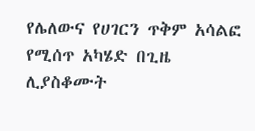የሌለውና የሀገርን ጥቅም አሳልፎ የሚሰጥ አካሄድ በጊዜ ሊያስቆሙት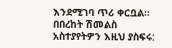እንደሚገባ ጥሪ ቀርቧል።
በበረከት ሽመልስ
አስተያየትዎን እዚህ ያስፍሩ: